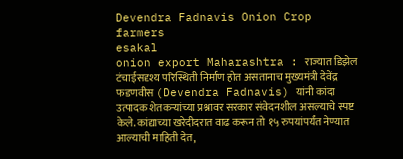Devendra Fadnavis Onion Crop farmers
esakal
onion export Maharashtra : राज्यात डिझेल टंचाईसदृश्य परिस्थिती निर्माण होत असतानाच मुख्यमंत्री देवेंद्र फडणवीस (Devendra Fadnavis) यांनी कांदा उत्पादक शेतकऱ्यांच्या प्रश्नावर सरकार संवेदनशील असल्याचे स्पष्ट केले. कांद्याच्या खरेदीदरात वाढ करून तो १५ रुपयांपर्यंत नेण्यात आल्याची माहिती देत,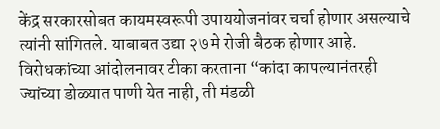केंद्र सरकारसोबत कायमस्वरूपी उपाययोजनांवर चर्चा होणार असल्याचे त्यांनी सांगितले. याबाबत उद्या २७ मे रोजी बैठक होणार आहे. विरोधकांच्या आंदोलनावर टीका करताना “कांदा कापल्यानंतरही ज्यांच्या डोळ्यात पाणी येत नाही, ती मंडळी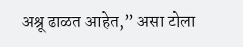अश्रू ढाळत आहेत,” असा टोला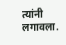त्यांनी लगावला.